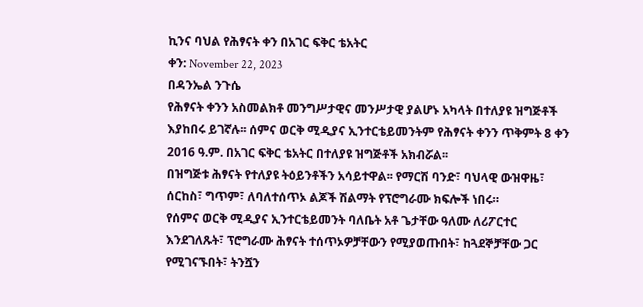ኪንና ባህል የሕፃናት ቀን በአገር ፍቅር ቴአትር
ቀን: November 22, 2023
በዳንኤል ንጉሴ
የሕፃናት ቀንን አስመልክቶ መንግሥታዊና መንሥታዊ ያልሆኑ አካላት በተለያዩ ዝግጅቶች እያከበሩ ይገኛሉ፡፡ ሰምና ወርቅ ሚዲያና ኢንተርቴይመንትም የሕፃናት ቀንን ጥቅምት 8 ቀን 2016 ዓ.ም. በአገር ፍቅር ቴአትር በተለያዩ ዝግጅቶች አክብሯል፡፡
በዝግጅቱ ሕፃናት የተለያዩ ትዕይንቶችን አሳይተዋል፡፡ የማርሽ ባንድ፣ ባህላዊ ውዝዋዜ፣ ሰርከስ፣ ግጥም፣ ለባለተሰጥኦ ልጆች ሽልማት የፕሮግራሙ ክፍሎች ነበሩ።
የሰምና ወርቅ ሚዲያና ኢንተርቴይመንት ባለቤት አቶ ጌታቸው ዓለሙ ለሪፖርተር እንደገለጹት፣ ፕሮግራሙ ሕፃናት ተሰጥኦዎቻቸውን የሚያወጡበት፣ ከጓደኞቻቸው ጋር የሚገናኙበት፣ ትንሿን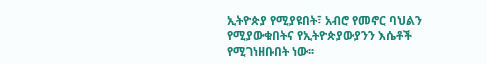ኢትዮጵያ የሚያዩበት፣ አብሮ የመኖር ባህልን የሚያውቁበትና የኢትዮጵያውያንን እሴቶች የሚገነዘቡበት ነው፡፡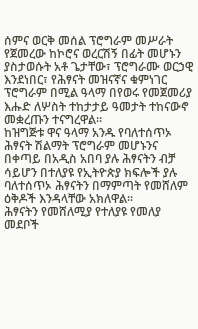ሰምና ወርቅ መሰል ፕሮግራም መሥራት የጀመረው ከኮሮና ወረርሽኝ በፊት መሆኑን ያስታወሱት አቶ ጌታቸው፣ ፕሮግራሙ ወርኃዊ እንደነበር፣ የሕፃናት መዝናኛና ቁምነገር ፕሮግራም በሚል ዓላማ በየወሩ የመጀመሪያ እሑድ ለሦስት ተከታታይ ዓመታት ተከናውኖ መቋረጡን ተናግረዋል፡፡
ከዝግጅቱ ዋና ዓላማ አንዱ የባለተሰጥኦ ሕፃናት ሽልማት ፕሮግራም መሆኑንና በቀጣይ በአዲስ አበባ ያሉ ሕፃናትን ብቻ ሳይሆን በተለያዩ የኢትዮጵያ ክፍሎች ያሉ ባለተሰጥኦ ሕፃናትን በማምጣት የመሸለም ዕቅዶች እንዳላቸው አክለዋል።
ሕፃናትን የመሸለሚያ የተለያዩ የመለያ መደቦች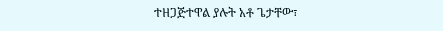ተዘጋጅተዋል ያሉት አቶ ጌታቸው፣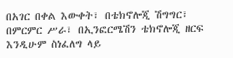በአገር በቀል እውቀት፣ በቴክኖሎጂ ሽግግር፣ በምርምር ሥራ፣ በኢንፎርሜሽን ቴክኖሎጂ ዘርፍ እንዲሁም ስነፈለግ ላይ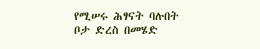የሚሠሩ ሕፃናት ባሉበት ቦታ ድረስ በመሄድ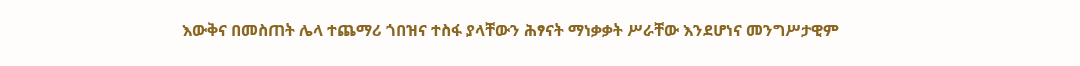እውቅና በመስጠት ሌላ ተጨማሪ ጎበዝና ተስፋ ያላቸውን ሕፃናት ማነቃቃት ሥራቸው እንደሆነና መንግሥታዊም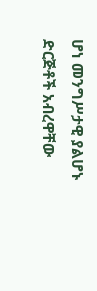ሆነ መንግሥታዊ ያልሆኑ ድርጅቶች አብረዋቸው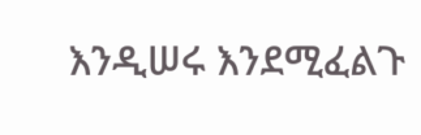እንዲሠሩ እንደሚፈልጉ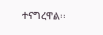ተናግረዋል፡፡